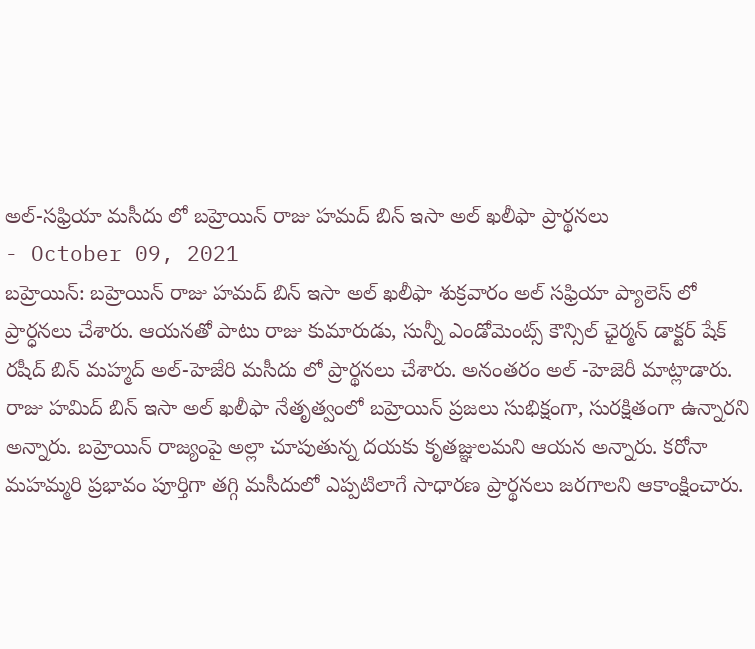అల్-సఫ్రియా మసీదు లో బహ్రెయిన్ రాజు హమద్ బిన్ ఇసా అల్ ఖలీఫా ప్రార్థనలు
- October 09, 2021
బహ్రెయిన్: బహ్రెయిన్ రాజు హమద్ బిన్ ఇసా అల్ ఖలీఫా శుక్రవారం అల్ సఫ్రియా ప్యాలెస్ లో ప్రార్ధనలు చేశారు. ఆయనతో పాటు రాజు కుమారుడు, సున్నీ ఎండోమెంట్స్ కౌన్సిల్ ఛైర్మన్ డాక్టర్ షేక్ రషీద్ బిన్ మహ్మద్ అల్-హెజేరి మసీదు లో ప్రార్థనలు చేశారు. అనంతరం అల్ -హెజెరీ మాట్లాడారు. రాజు హమిద్ బిన్ ఇసా అల్ ఖలీఫా నేతృత్వంలో బహ్రెయిన్ ప్రజలు సుభిక్షంగా, సురక్షితంగా ఉన్నారని అన్నారు. బహ్రెయిన్ రాజ్యంపై అల్లా చూపుతున్న దయకు కృతజ్ఞులమని ఆయన అన్నారు. కరోనా మహమ్మరి ప్రభావం పూర్తిగా తగ్గి మసీదులో ఎప్పటిలాగే సాధారణ ప్రార్థనలు జరగాలని ఆకాంక్షించారు.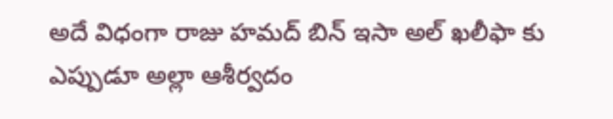అదే విధంగా రాజు హమద్ బిన్ ఇసా అల్ ఖలీఫా కు ఎప్పుడూ అల్లా ఆశీర్వదం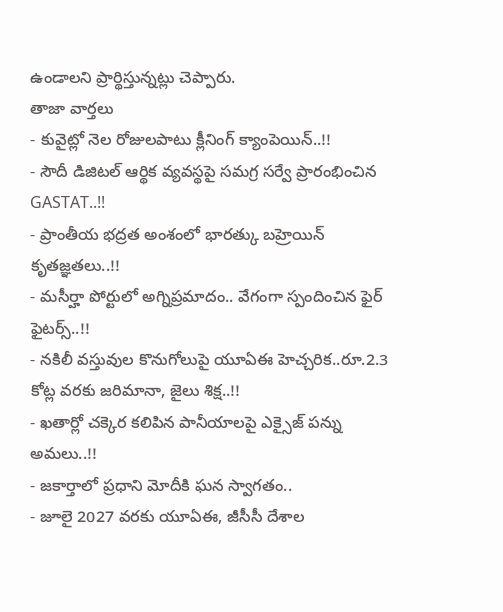ఉండాలని ప్రార్థిస్తున్నట్లు చెప్పారు.
తాజా వార్తలు
- కువైట్లో నెల రోజులపాటు క్లీనింగ్ క్యాంపెయిన్..!!
- సౌదీ డిజిటల్ ఆర్థిక వ్యవస్థపై సమగ్ర సర్వే ప్రారంభించిన GASTAT..!!
- ప్రాంతీయ భద్రత అంశంలో భారత్కు బహ్రెయిన్ కృతజ్ఞతలు..!!
- మసీర్హా పోర్టులో అగ్నిప్రమాదం.. వేగంగా స్పందించిన ఫైర్ ఫైటర్స్..!!
- నకిలీ వస్తువుల కొనుగోలుపై యూఏఈ హెచ్చరిక..రూ.2.3 కోట్ల వరకు జరిమానా, జైలు శిక్ష..!!
- ఖతార్లో చక్కెర కలిపిన పానీయాలపై ఎక్సైజ్ పన్ను అమలు..!!
- జకార్తాలో ప్రధాని మోదీకి ఘన స్వాగతం..
- జూలై 2027 వరకు యూఏఈ, జీసీసీ దేశాల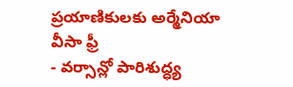ప్రయాణికులకు అర్మేనియా వీసా ఫ్రీ
- వర్సాన్లో పారిశుద్ధ్య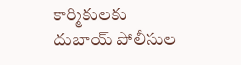కార్మికులకు దుబాయ్ పోలీసుల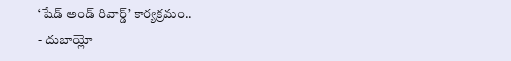‘షేడ్ అండ్ రివార్డ్’ కార్యక్రమం..
- దుబాయ్లో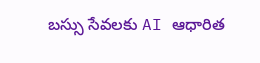బస్సు సేవలకు AI ఆధారిత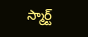స్మార్ట్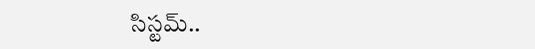సిస్టమ్..